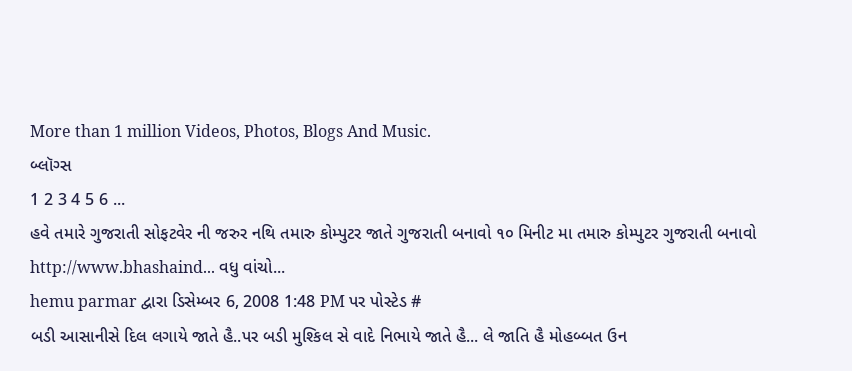More than 1 million Videos, Photos, Blogs And Music.
બ્લૉગ્સ
1 2 3 4 5 6 ...
હવે તમારે ગુજરાતી સોફટવેર ની જરુર નથિ તમારુ કોમ્પુટર જાતે ગુજરાતી બનાવો ૧૦ મિનીટ મા તમારુ કોમ્પુટર ગુજરાતી બનાવો http://www.bhashaind... વધુ વાંચો...
hemu parmar દ્વારા ડિસેમ્બર 6, 2008 1:48 PM પર પોસ્ટેડ #
બડી આસાનીસે દિલ લગાયે જાતે હૈ..પર બડી મુશ્કિલ સે વાદે નિભાયે જાતે હૈ... લે જાતિ હૈ મોહબ્બત ઉન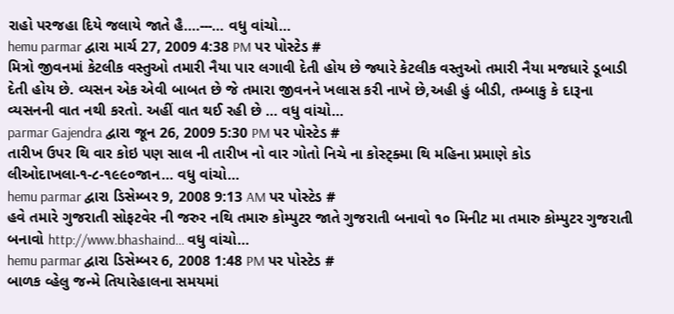રાહો પરજહા દિયે જલાયે જાતે હૈ....---... વધુ વાંચો...
hemu parmar દ્વારા માર્ચ 27, 2009 4:38 PM પર પોસ્ટેડ #
મિત્રો જીવનમાં કેટલીક વસ્તુઓ તમારી નૈયા પાર લગાવી દેતી હોય છે જ્યારે કેટલીક વસ્તુઓ તમારી નૈયા મજધારે ડૂબાડી દેતી હોય છે. વ્યસન એક એવી બાબત છે જે તમારા જીવનને ખલાસ કરી નાખે છે,અહી હું બીડી, તમ્બાકુ કે દારૂના વ્યસનની વાત નથી કરતો. અહીં વાત થઈ રહી છે ... વધુ વાંચો...
parmar Gajendra દ્વારા જૂન 26, 2009 5:30 PM પર પોસ્ટેડ #
તારીખ ઉપર થિ વાર કોઇ પણ સાલ ની તારીખ નો વાર ગોતો નિચે ના કોસ્ટ્ક્મા થિ મહિના પ્રમાણે કોડ લીઓદાખલા-૧-૮-૧૯૯૦જાન... વધુ વાંચો...
hemu parmar દ્વારા ડિસેમ્બર 9, 2008 9:13 AM પર પોસ્ટેડ #
હવે તમારે ગુજરાતી સોફટવેર ની જરુર નથિ તમારુ કોમ્પુટર જાતે ગુજરાતી બનાવો ૧૦ મિનીટ મા તમારુ કોમ્પુટર ગુજરાતી બનાવો http://www.bhashaind... વધુ વાંચો...
hemu parmar દ્વારા ડિસેમ્બર 6, 2008 1:48 PM પર પોસ્ટેડ #
બાળક વ્હેલુ જન્મે તિયારેહાલના સમયમાં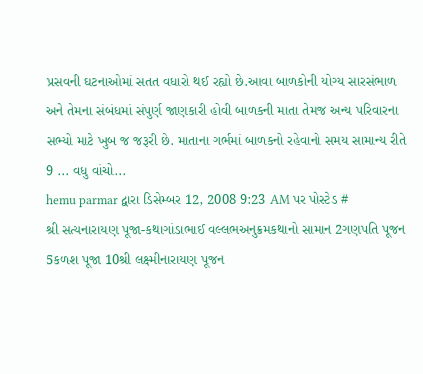પ્રસવની ઘટનાઓમાં સતત વધારો થઈ રહ્યો છે.આવા બાળકોની યોગ્ય સારસંભાળ અને તેમના સંબંધમાં સંપુર્ણ જાણકારી હોવી બાળકની માતા તેમજ અન્ય પરિવારના સભ્યો માટે ખુબ જ જરૂરી છે. માતાના ગર્ભમાં બાળકનો રહેવાનો સમય સામાન્ય રીતે 9 ... વધુ વાંચો...
hemu parmar દ્વારા ડિસેમ્બર 12, 2008 9:23 AM પર પોસ્ટેડ #
શ્રી સત્યનારાયણ પૂજા-કથાગાંડાભાઈ વલ્લભઅનુક્રમકથાનો સામાન 2ગણપતિ પૂજન 5કળશ પૂજા 10શ્રી લક્ષ્મીનારાયણ પૂજન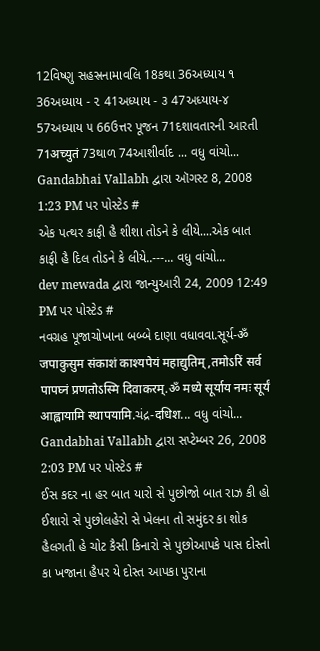12વિષ્ણુ સહસ્રનામાવલિ 18કથા 36અધ્યાય ૧ 36અધ્યાય - ૨ 41અધ્યાય - ૩ 47અધ્યાય-૪ 57અધ્યાય ૫ 66ઉત્તર પૂજન 71દશાવતારની આરતી 71अच्युतं 73થાળ 74આશીર્વાદ ... વધુ વાંચો...
Gandabhai Vallabh દ્વારા ઑગસ્ટ 8, 2008 1:23 PM પર પોસ્ટેડ #
એક પત્થર કાફી હૈ શીશા તોડને કે લીયે....એક બાત કાફી હૈ દિલ તોડને કે લીયે..---... વધુ વાંચો...
dev mewada દ્વારા જાન્યુઆરી 24, 2009 12:49 PM પર પોસ્ટેડ #
નવગ્રહ પૂજાચોખાના બબ્બે દાણા વધાવવા.સૂર્ય-ॐ जपाकुसुम संकाशं काश्यपेयं महाद्युतिम्,तमोऽरिं सर्व पापघ्नं प्रणतोऽस्मि दिवाकरम्.ॐ मध्ये सूर्याय नमः सूर्यं आह्वायामि स्थापयामि.ચંદ્ર-दधिश... વધુ વાંચો...
Gandabhai Vallabh દ્વારા સપ્ટેમ્બર 26, 2008 2:03 PM પર પોસ્ટેડ #
ઈસ કદર ના હર બાત યારો સે પુછોજો બાત રાઝ કી હો ઈશારો સે પુછોલહેરો સે ખેલના તો સમુંદર કા શોક હૈલગતી હે ચોટ કૈસી કિનારો સે પુછોઆપકે પાસ દોસ્તો કા ખજાના હૈપર યે દોસ્ત આપકા પુરાના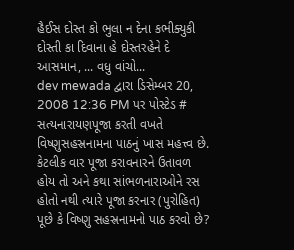હૈઈસ દોસ્ત કો ભુલા ન દેના કભીક્યુકી દોસ્તી કા દિવાના હે દોસ્તરહેને દે આસમાન, ... વધુ વાંચો...
dev mewada દ્વારા ડિસેમ્બર 20, 2008 12:36 PM પર પોસ્ટેડ #
સત્યનારાયણપૂજા કરતી વખતે વિષ્ણુસહસ્રનામના પાઠનું ખાસ મહત્ત્વ છે. કેટલીક વાર પૂજા કરાવનારને ઉતાવળ હોય તો અને કથા સાંભળનારાઓને રસ હોતો નથી ત્યારે પૂજા કરનાર (પુરોહિત) પૂછે કે વિષ્ણુ સહસ્રનામનો પાઠ કરવો છે?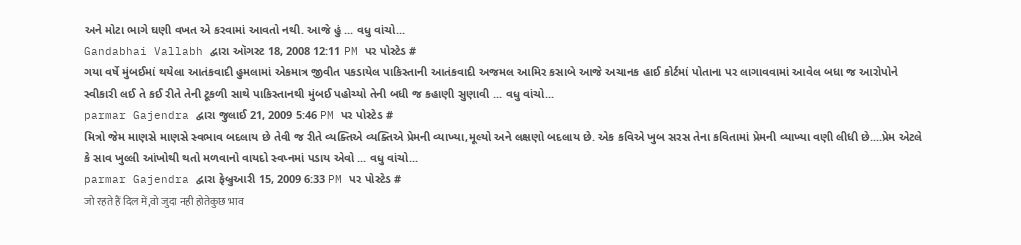અને મોટા ભાગે ઘણી વખત એ કરવામાં આવતો નથી. આજે હું ... વધુ વાંચો...
Gandabhai Vallabh દ્વારા ઑગસ્ટ 18, 2008 12:11 PM પર પોસ્ટેડ #
ગયા વર્ષે મુંબઈમાં થયેલા આતંકવાદી હુમલામાં એકમાત્ર જીવીત પકડાયેલ પાકિસ્તાની આતંકવાદી અજમલ આમિર કસાબે આજે અચાનક હાઈ કોર્ટમાં પોતાના પર લાગાવવામાં આવેલ બધા જ આરોપોને સ્વીકારી લઈ તે કઈ રીતે તેની ટૂકળી સાથે પાકિસ્તાનથી મુંબઈ પહોચ્યો તેની બધી જ કહાણી સુણાવી ... વધુ વાંચો...
parmar Gajendra દ્વારા જુલાઈ 21, 2009 5:46 PM પર પોસ્ટેડ #
મિત્રો જેમ માણસે માણસે સ્વભાવ બદલાય છે તેવી જ રીતે વ્યક્તિએ વ્યક્તિએ પ્રેમની વ્યાખ્યા,મૂલ્યો અને લક્ષણો બદલાય છે. એક કવિએ ખુબ સરસ તેના કવિતામાં પ્રેમની વ્યાખ્યા વણી લીધી છે....પ્રેમ એટલે કે સાવ ખુલ્લી આંખોથી થતો મળવાનો વાયદો સ્વપ્નમાં પડાય એવો ... વધુ વાંચો...
parmar Gajendra દ્વારા ફેબ્રુઆરી 15, 2009 6:33 PM પર પોસ્ટેડ #
जो रहते हैं दिल में,वो जुदा नही होतेकुछ भाव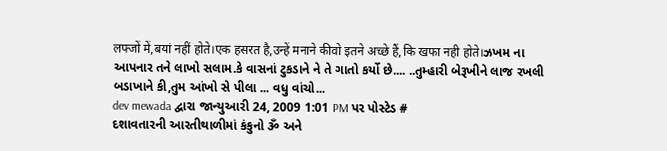लफ्जों में,बयां नहीं होते।एक हसरत है,उन्हें मनाने कीवो इतने अच्छे हैं,कि खफा नही होते।ઝખમ ના આપનાર તને લાખો સલામ.કે વાસનાં ટુકડાને ને તે ગાતો કર્યો છે.... ..તુમ્હારી બેરૂખીને લાજ રખલી બડાખાને કી,તુમ આંખો સે પીલા ... વધુ વાંચો...
dev mewada દ્વારા જાન્યુઆરી 24, 2009 1:01 PM પર પોસ્ટેડ #
દશાવતારની આરતીથાળીમાં કંકુનો ૐ અને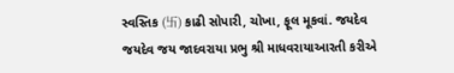સ્વસ્તિક (卐) કાઢી સોપારી, ચોખા, ફૂલ મૂકવાં. જયદેવ જયદેવ જય જાદવરાયા પ્રભુ શ્રી માધવરાયાઆરતી કરીએ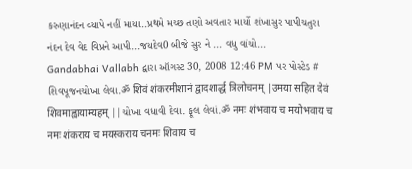કરુણાનંદન વ્યાપે નહીં માયા..પ્રથમે મચ્છ તણો અવતાર માર્યો શંખાસુર પાપીચતુરા નંદન દેવ વેદ વિપ્રને આપી...જયદેવ0 બીજે સુર ને ... વધુ વાંચો...
Gandabhai Vallabh દ્વારા ઑગસ્ટ 30, 2008 12:46 PM પર પોસ્ટેડ #
શિવપૂજનચોખા લેવા.ॐ शिवं शंकरमीशानं द्वादशार्द्ध त्रिलोचनम् |उमया सहित देवं शिवमाह्वायाम्यहम् ||ચોખા વધાવી દેવા. ફૂલ લેવાં.ॐ नमः शंभवाय च मयोभवाय च नमः शंकराय च मयस्कराय चनमः शिवाय च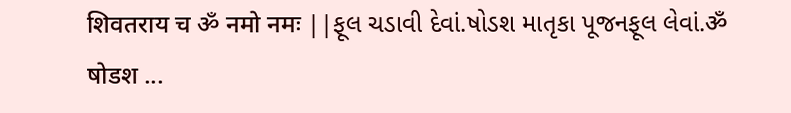शिवतराय च ॐ नमो नमः ||ફૂલ ચડાવી દેવાં.ષોડશ માતૃકા પૂજનફૂલ લેવાં.ॐ षोडश ...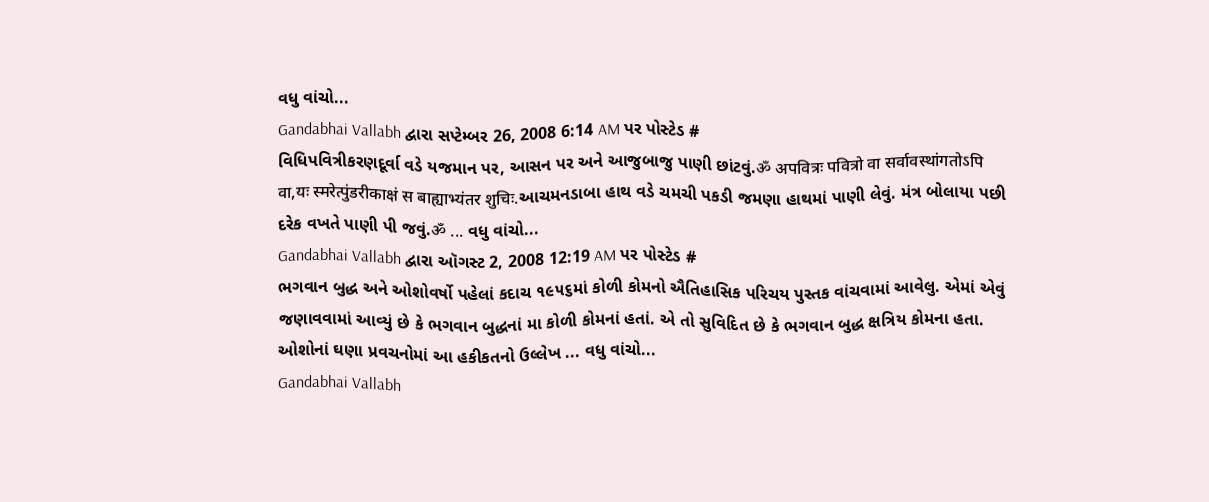વધુ વાંચો...
Gandabhai Vallabh દ્વારા સપ્ટેમ્બર 26, 2008 6:14 AM પર પોસ્ટેડ #
વિધિપવિત્રીકરણદૂર્વા વડે યજમાન પર, આસન પર અને આજુબાજુ પાણી છાંટવું.ॐ अपवित्रः पवित्रो वा सर्वावस्थांगतोऽपि वा,यः स्मरेत्पुंडरीकाक्षं स बाह्याभ्यंतर शुचिः.આચમનડાબા હાથ વડે ચમચી પકડી જમણા હાથમાં પાણી લેવું. મંત્ર બોલાયા પછી દરેક વખતે પાણી પી જવું.ॐ ... વધુ વાંચો...
Gandabhai Vallabh દ્વારા ઑગસ્ટ 2, 2008 12:19 AM પર પોસ્ટેડ #
ભગવાન બુદ્ધ અને ઓશોવર્ષો પહેલાં કદાચ ૧૯૫૬માં કોળી કોમનો ઐતિહાસિક પરિચય પુસ્તક વાંચવામાં આવેલુ. એમાં એવું જણાવવામાં આવ્યું છે કે ભગવાન બુદ્ધનાં મા કોળી કોમનાં હતાં. એ તો સુવિદિત છે કે ભગવાન બુદ્ધ ક્ષત્રિય કોમના હતા. ઓશોનાં ઘણા પ્રવચનોમાં આ હકીકતનો ઉલ્લેખ ... વધુ વાંચો...
Gandabhai Vallabh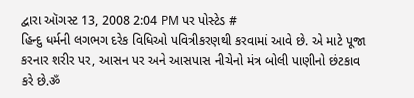દ્વારા ઑગસ્ટ 13, 2008 2:04 PM પર પોસ્ટેડ #
હિન્દુ ધર્મની લગભગ દરેક વિધિઓ પવિત્રીકરણથી કરવામાં આવે છે. એ માટે પૂજા કરનાર શરીર પર, આસન પર અને આસપાસ નીચેનો મંત્ર બોલી પાણીનો છંટકાવ કરે છે.ॐ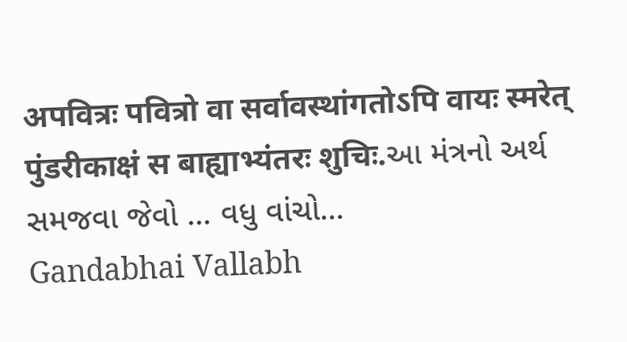अपवित्रः पवित्रो वा सर्वावस्थांगतोऽपि वायः स्मरेत् पुंडरीकाक्षं स बाह्याभ्यंतरः शुचिः.આ મંત્રનો અર્થ સમજવા જેવો ... વધુ વાંચો...
Gandabhai Vallabh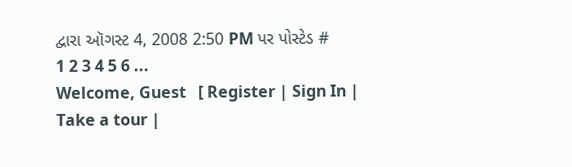દ્વારા ઑગસ્ટ 4, 2008 2:50 PM પર પોસ્ટેડ #
1 2 3 4 5 6 ...
Welcome, Guest   [ Register | Sign In | Take a tour |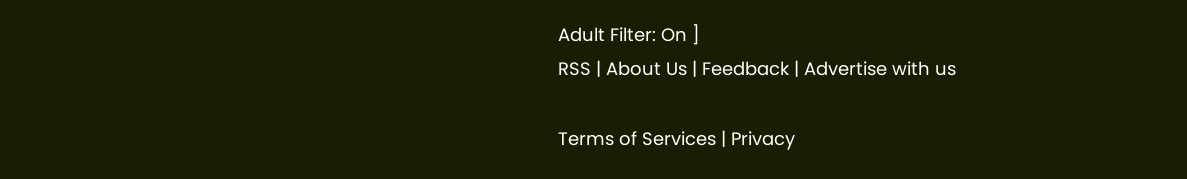Adult Filter: On ]
RSS | About Us | Feedback | Advertise with us

Terms of Services | Privacy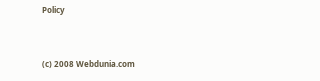Policy


(c) 2008 Webdunia.com